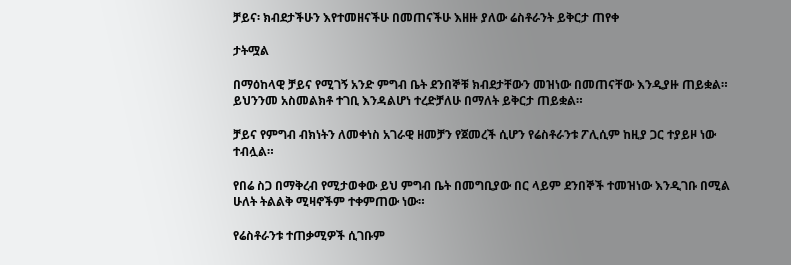ቻይና፡ ክብደታችሁን እየተመዘናችሁ በመጠናችሁ እዘዙ ያለው ሬስቶራንት ይቅርታ ጠየቀ

ታትሟል

በማዕከላዊ ቻይና የሚገኝ አንድ ምግብ ቤት ደንበኞቹ ክብደታቸውን መዝነው በመጠናቸው እንዲያዙ ጠይቋል። ይህንንመ አስመልክቶ ተገቢ እንዳልሆነ ተረድቻለሁ በማለት ይቅርታ ጠይቋል።

ቻይና የምግብ ብክነትን ለመቀነስ አገራዊ ዘመቻን የጀመረች ሲሆን የሬስቶራንቱ ፖሊሲም ከዚያ ጋር ተያይዞ ነው ተብሏል።

የበሬ ስጋ በማቅረብ የሚታወቀው ይህ ምግብ ቤት በመግቢያው በር ላይም ደንበኞች ተመዝነው እንዲገቡ በሚል ሁለት ትልልቅ ሚዛኖችም ተቀምጠው ነው።

የሬስቶራንቱ ተጠቃሚዎች ሲገቡም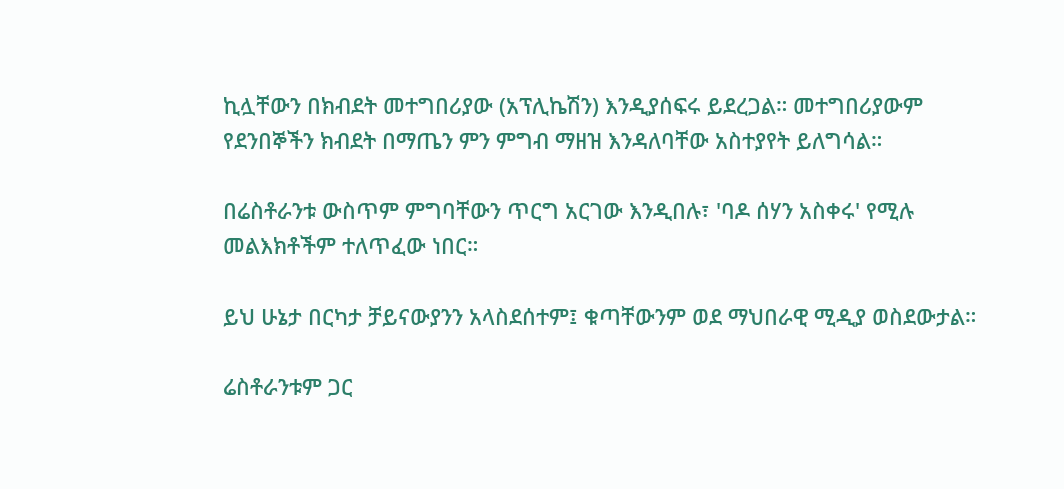ኪሏቸውን በክብደት መተግበሪያው (አፕሊኬሽን) እንዲያሰፍሩ ይደረጋል። መተግበሪያውም የደንበኞችን ክብደት በማጤን ምን ምግብ ማዘዝ እንዳለባቸው አስተያየት ይለግሳል።

በሬስቶራንቱ ውስጥም ምግባቸውን ጥርግ አርገው እንዲበሉ፣ 'ባዶ ሰሃን አስቀሩ' የሚሉ መልእክቶችም ተለጥፈው ነበር።

ይህ ሁኔታ በርካታ ቻይናውያንን አላስደሰተም፤ ቁጣቸውንም ወደ ማህበራዊ ሚዲያ ወስደውታል።

ሬስቶራንቱም ጋር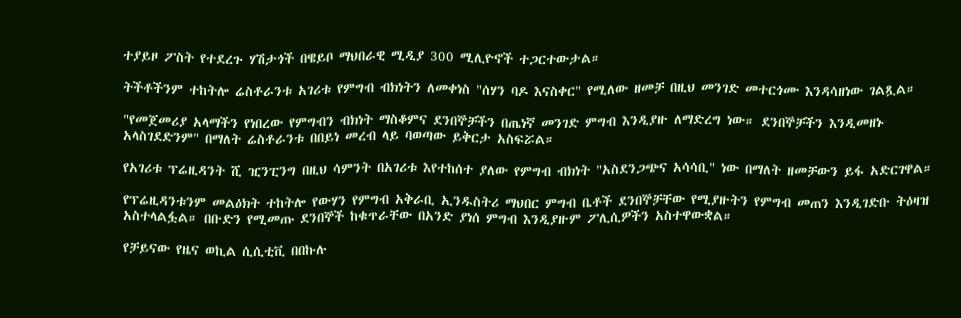ተያይዞ ፖስት የተደረጉ ሃሽታጎች በዌይቦ ማህበራዊ ሚዲያ 300 ሚሊዮኖች ተጋርተውታል።

ትችቶችንም ተከትሎ ሬስቶራንቱ አገሪቱ የምግብ ብክነትን ለመቀነስ "ሰሃን ባዶ እናስቀር" የሚለው ዘመቻ በዚህ መንገድ መተርጎሙ እንዳሳዘነው ገልጿል።

"የመጀመሪያ አላማችን የነበረው የምግብን ብክነት ማስቆምና ደንበኞቻችን በጤነኛ መንገድ ምግብ እንዲያዙ ለማድረግ ነው። ደንበኞቻችን እንዲመዘኑ አላስገደድንም" በማለት ሬስቶራንቱ በበይነ መረብ ላይ ባወጣው ይቅርታ አስፍሯል።

የአገሪቱ ፕሬዚዳንት ሺ ዢንፒንግ በዚህ ሳምንት በአገሪቱ እየተከሰተ ያለው የምግብ ብክነት "አስደንጋጭና አሳሳቢ" ነው በማለት ዘመቻውን ይፋ አድርገዋል።

የፕሬዚዳንቱንም መልዕክት ተከትሎ የውሃን የምግብ አቅራቢ ኢንዱስትሪ ማህበር ምግብ ቤቶች ደንበኞቻቸው የሚያዙትን የምግብ መጠን እንዲገድቡ ትዕዛዝ አስተላልፏል። በቡድን የሚመጡ ደንበኞች ከቁጥራቸው በአንድ ያነሰ ምግብ እንዲያዙም ፖሊሲዎችን አስተዋውቋል።

የቻይናው የዜና ወኪል ሲሲቲቪ በበኩሉ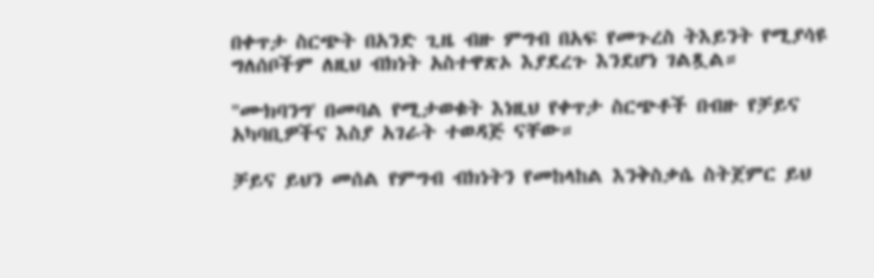በቀጥታ ስርጭት በአንድ ጊዜ ብዙ ምግብ በአፍ የመጉረስ ትእይንት የሚያሳዩ ግለሰቦችም ለዚህ ብክነት አስተዋጽኦ እያደረጉ እንደሆነ ገልጿል።

''ሙክባንግ' በመባል የሚታወቁት እነዚህ የቀጥታ ስርጭቶች በብዙ የቻይና አካባቢዎችና እስያ አገራት ተወዳጅ ናቸው።

ቻይና ይህን መሰል የምግብ ብክነትን የመከላከል እንቅስቃሴ ስትጀምር ይህ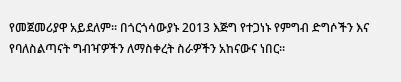የመጀመሪያዋ አይደለም። በጎርጎሳውያኑ 2013 እጅግ የተጋነኑ የምግብ ድግሶችን እና የባለስልጣናት ግብዣዎችን ለማስቀረት ስራዎችን አከናውና ነበር።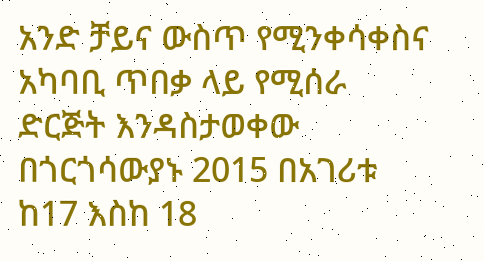አንድ ቻይና ውስጥ የሚንቀሳቀስና አካባቢ ጥበቃ ላይ የሚሰራ ድርጅት እንዳስታወቀው በጎርጎሳውያኑ 2015 በአገሪቱ ከ17 እስከ 18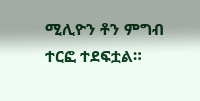ሚሊዮን ቶን ምግብ ተርፎ ተደፍቷል።